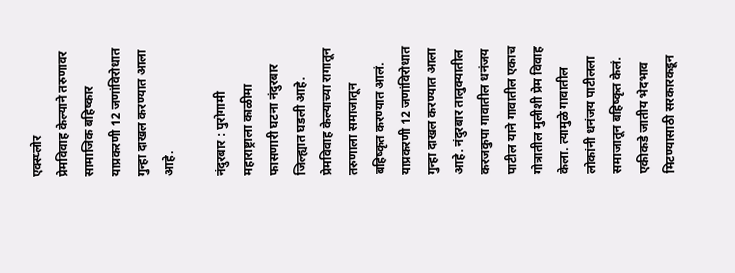एक्स्प्लोर
प्रेमविवाह केल्याने तरुणावर सामाजिक बहिष्कार
याप्रकरणी 12 जणांविरोधात गुन्हा दाखल करण्यात आला आहे.

नंदुरबार : पुरोगामी महाराष्ट्राला काळीमा फासणारी घटना नंदुरबार जिल्ह्यात घडली आहे. प्रेमविवाह केल्याच्या रागातून तरुणाला समाजातून बहिष्कृत करण्यात आलं. याप्रकरणी 12 जणांविरोधात गुन्हा दाखल करण्यात आला आहे. नंदुरबार तालुक्यातील करजकुपा गावातील धनंजय पाटील याने गावातील एकाच गोत्रातील मुलीशी प्रेम विवाह केला. त्यामुळे गावातील लोकांनी धनंजय पाटीलला समाजातून बहिष्कृत केलं. एकीकडे जातीय भेदभाव मिटण्यासाठी सरकारकडून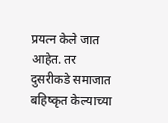प्रयत्न केले जात आहेत. तर दुसरीकडे समाजात बहिष्कृत केल्याच्या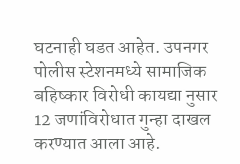घटनाही घडत आहेत. उपनगर पोलीस स्टेशनमध्ये सामाजिक बहिष्कार विरोधी कायद्या नुसार 12 जणांविरोधात गुन्हा दाखल करण्यात आला आहे.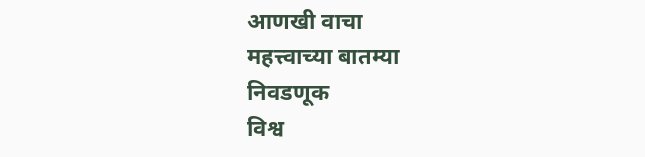आणखी वाचा
महत्त्वाच्या बातम्या
निवडणूक
विश्व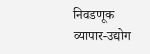निवडणूक
व्यापार-उद्योग